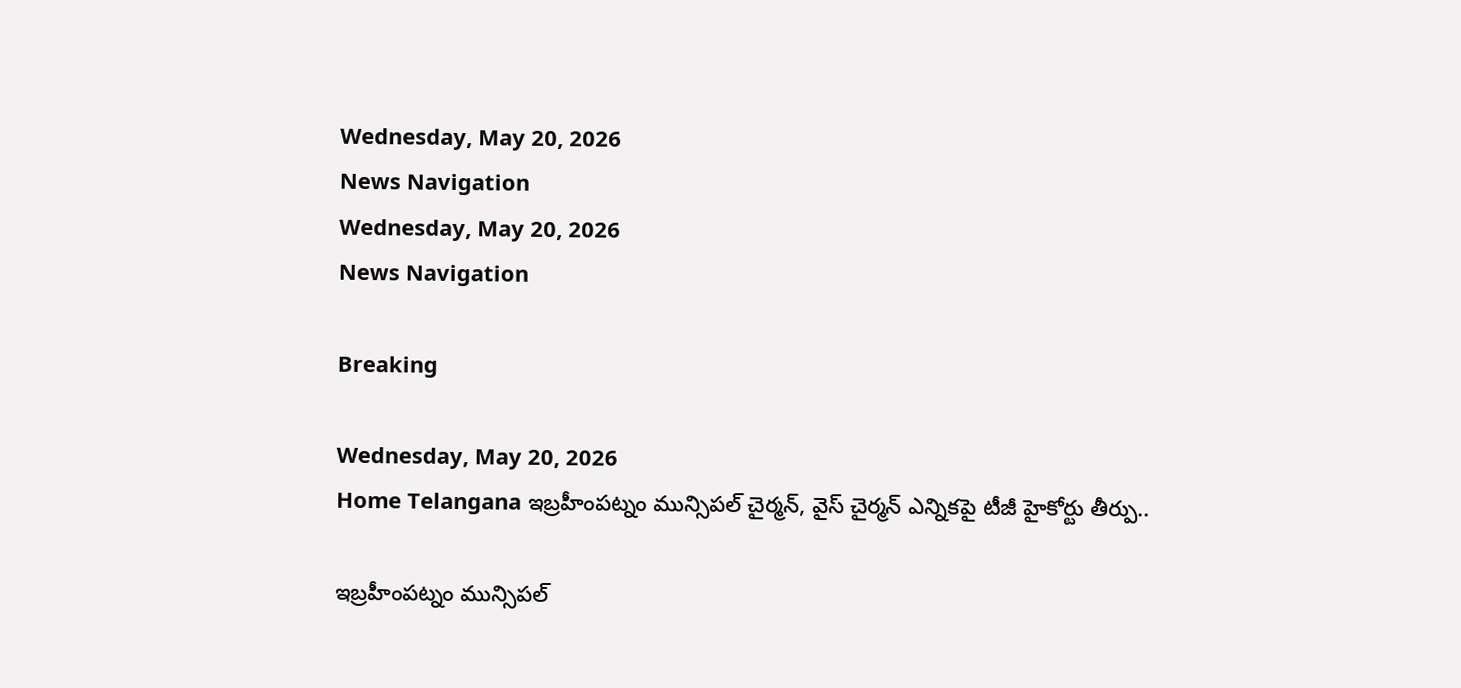Wednesday, May 20, 2026
News Navigation
Wednesday, May 20, 2026
News Navigation

Breaking

Wednesday, May 20, 2026
Home Telangana ఇబ్రహీంపట్నం మున్సిపల్ చైర్మన్, వైస్ చైర్మన్ ఎన్నికపై టీజీ హైకోర్టు తీర్పు..

ఇబ్రహీంపట్నం మున్సిపల్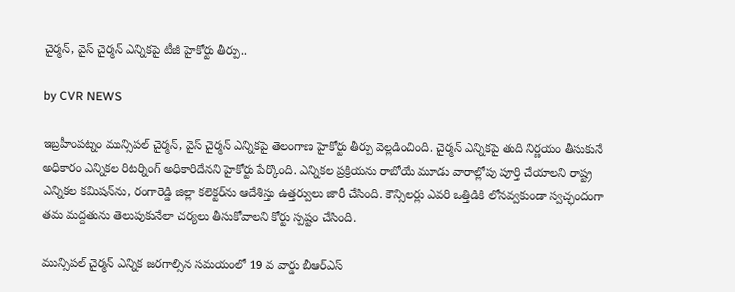చైర్మన్, వైస్ చైర్మన్ ఎన్నికపై టీజీ హైకోర్టు తీర్పు..

by CVR NEWS

ఇబ్రహీంపట్నం మున్సిపల్ చైర్మన్, వైస్ చైర్మన్ ఎన్నికపై తెలంగాణ హైకోర్టు తీర్పు వెల్లడించింది. చైర్మన్ ఎన్నికపై తుది నిర్ణయం తీసుకునే అధికారం ఎన్నికల రిటర్నింగ్ అధికారిదేనని హైకోర్టు పేర్కొంది. ఎన్నికల ప్రక్రియను రాబోయే మూడు వారాల్లోపు పూర్తి చేయాలని రాష్ట్ర ఎన్నికల కమిషన్‌ను, రంగారెడ్డి జిల్లా కలెక్టర్‌ను ఆదేశిస్తు ఉత్తర్వులు జారీ చేసింది. కౌన్సిలర్లు ఎవరి ఒత్తిడికి లోనవ్వకుండా స్వచ్ఛందంగా తమ మద్దతును తెలుపుకునేలా చర్యలు తీసుకోవాలని కోర్టు స్పష్టం చేసింది.

మున్సిపల్ చైర్మన్ ఎన్నిక జరగాల్సిన సమయంలో 19 వ వార్డు బీఆర్ఎస్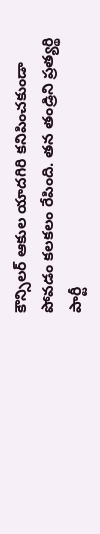కౌన్సిలర్ ఆకుల యాదగిరి కనిపించకుండా పోవడం కలకలం రేపింది. తన తండ్రిని ప్రత్యర్థి పార్టీ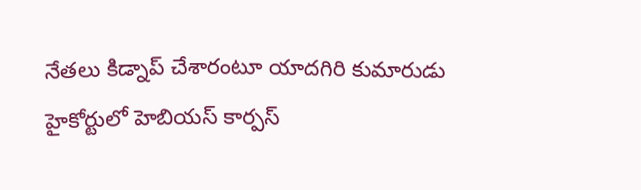నేతలు కిడ్నాప్ చేశారంటూ యాదగిరి కుమారుడు హైకోర్టులో హెబియస్ కార్పస్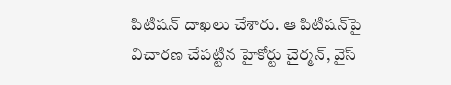పిటిషన్ దాఖలు చేశారు. ఆ పిటిషన్‌పై విచారణ చేపట్టిన హైకోర్టు చైర్మన్, వైస్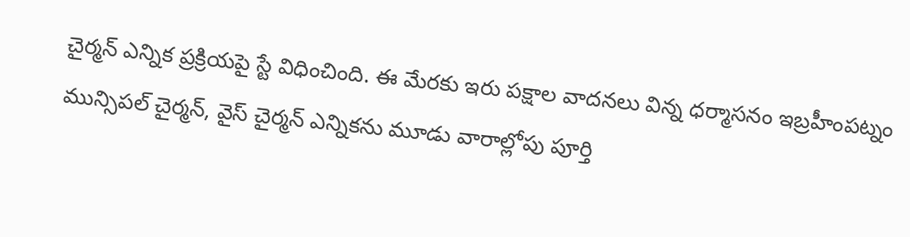చైర్మన్ ఎన్నిక ప్రక్రియపై స్టే విధించింది. ఈ మేరకు ఇరు పక్షాల వాదనలు విన్న ధర్మాసనం ఇబ్రహీంపట్నం మున్సిపల్ చైర్మన్, వైస్ చైర్మన్ ఎన్నికను మూడు వారాల్లోపు పూర్తి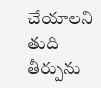చేయాలని తుది తీర్పును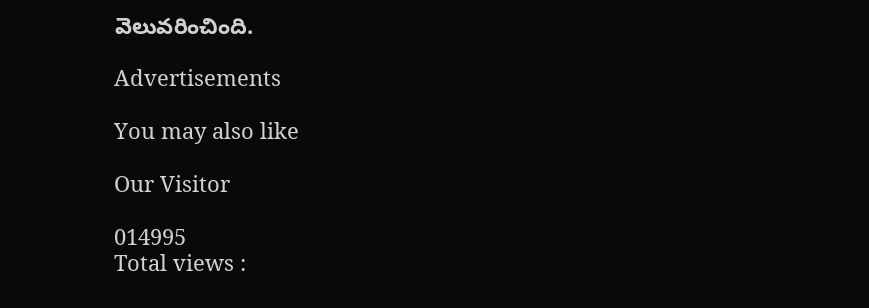వెలువరించింది.

Advertisements

You may also like

Our Visitor

014995
Total views :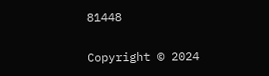81448

Copyright © 2024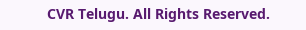CVR Telugu. All Rights Reserved.